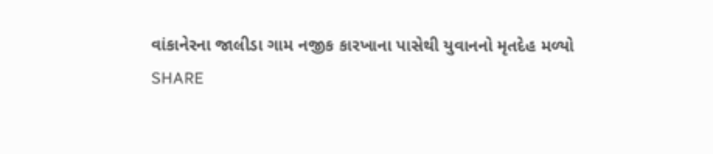વાંકાનેરના જાલીડા ગામ નજીક કારખાના પાસેથી યુવાનનો મૃતદેહ મળ્યો
SHARE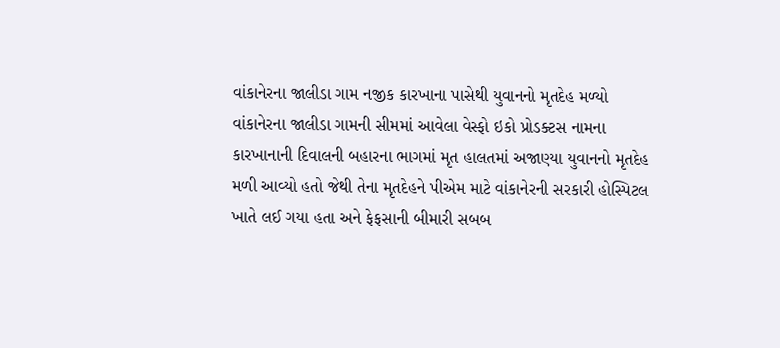વાંકાનેરના જાલીડા ગામ નજીક કારખાના પાસેથી યુવાનનો મૃતદેહ મળ્યો
વાંકાનેરના જાલીડા ગામની સીમમાં આવેલા વેસ્ફો ઇકો પ્રોડક્ટસ નામના કારખાનાની દિવાલની બહારના ભાગમાં મૃત હાલતમાં અજાણ્યા યુવાનનો મૃતદેહ મળી આવ્યો હતો જેથી તેના મૃતદેહને પીએમ માટે વાંકાનેરની સરકારી હોસ્પિટલ ખાતે લઈ ગયા હતા અને ફેફસાની બીમારી સબબ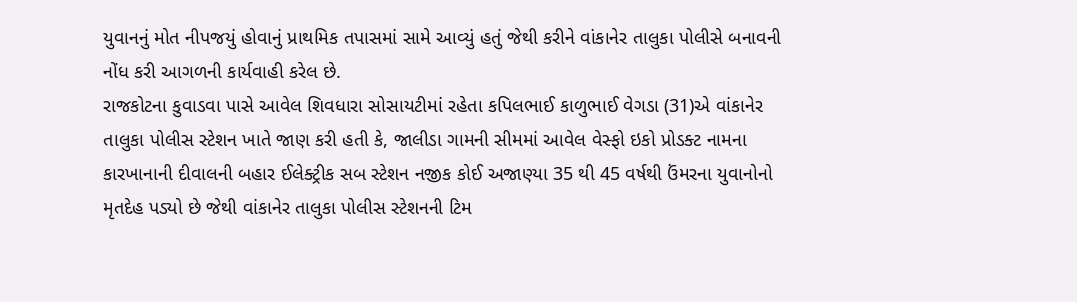યુવાનનું મોત નીપજયું હોવાનું પ્રાથમિક તપાસમાં સામે આવ્યું હતું જેથી કરીને વાંકાનેર તાલુકા પોલીસે બનાવની નોંધ કરી આગળની કાર્યવાહી કરેલ છે.
રાજકોટના કુવાડવા પાસે આવેલ શિવધારા સોસાયટીમાં રહેતા કપિલભાઈ કાળુભાઈ વેગડા (31)એ વાંકાનેર તાલુકા પોલીસ સ્ટેશન ખાતે જાણ કરી હતી કે, જાલીડા ગામની સીમમાં આવેલ વેસ્ફો ઇકો પ્રોડક્ટ નામના કારખાનાની દીવાલની બહાર ઈલેક્ટ્રીક સબ સ્ટેશન નજીક કોઈ અજાણ્યા 35 થી 45 વર્ષથી ઉંમરના યુવાનોનો મૃતદેહ પડ્યો છે જેથી વાંકાનેર તાલુકા પોલીસ સ્ટેશનની ટિમ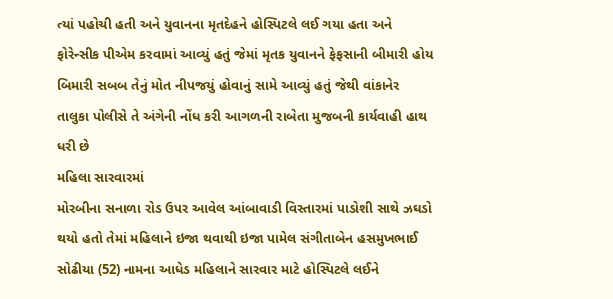ત્યાં પહોચી હતી અને યુવાનના મૃતદેહને હોસ્પિટલે લઈ ગયા હતા અને ફોરેન્સીક પીએમ કરવામાં આવ્યું હતું જેમાં મૃતક યુવાનને ફેફસાની બીમારી હોય બિમારી સબબ તેનું મોત નીપજયું હોવાનું સામે આવ્યું હતું જેથી વાંકાનેર તાલુકા પોલીસે તે અંગેની નોંધ કરી આગળની રાબેતા મુજબની કાર્યવાહી હાથ ધરી છે
મહિલા સારવારમાં
મોરબીના સનાળા રોડ ઉપર આવેલ આંબાવાડી વિસ્તારમાં પાડોશી સાથે ઝઘડો થયો હતો તેમાં મહિલાને ઇજા થવાથી ઇજા પામેલ સંગીતાબેન હસમુખભાઈ સોઢીયા (52) નામના આધેડ મહિલાને સારવાર માટે હોસ્પિટલે લઈને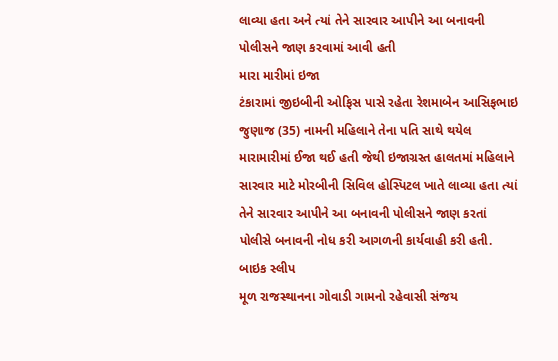લાવ્યા હતા અને ત્યાં તેને સારવાર આપીને આ બનાવની પોલીસને જાણ કરવામાં આવી હતી
મારા મારીમાં ઇજા
ટંકારામાં જીઇબીની ઓફિસ પાસે રહેતા રેશમાબેન આસિફભાઇ જુણાજ (35) નામની મહિલાને તેના પતિ સાથે થયેલ મારામારીમાં ઈજા થઈ હતી જેથી ઇજાગ્રસ્ત હાલતમાં મહિલાને સારવાર માટે મોરબીની સિવિલ હોસ્પિટલ ખાતે લાવ્યા હતા ત્યાં તેને સારવાર આપીને આ બનાવની પોલીસને જાણ કરતાં પોલીસે બનાવની નોધ કરી આગળની કાર્યવાહી કરી હતી.
બાઇક સ્લીપ
મૂળ રાજસ્થાનના ગોવાડી ગામનો રહેવાસી સંજય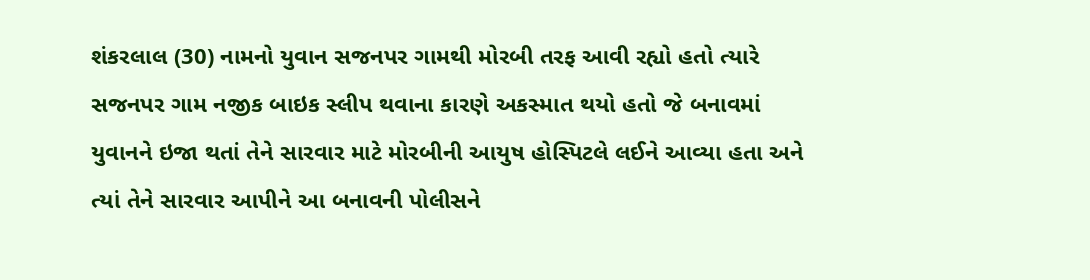શંકરલાલ (30) નામનો યુવાન સજનપર ગામથી મોરબી તરફ આવી રહ્યો હતો ત્યારે સજનપર ગામ નજીક બાઇક સ્લીપ થવાના કારણે અકસ્માત થયો હતો જે બનાવમાં યુવાનને ઇજા થતાં તેને સારવાર માટે મોરબીની આયુષ હોસ્પિટલે લઈને આવ્યા હતા અને ત્યાં તેને સારવાર આપીને આ બનાવની પોલીસને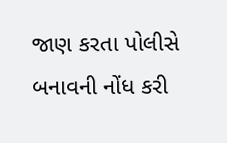જાણ કરતા પોલીસે બનાવની નોંધ કરી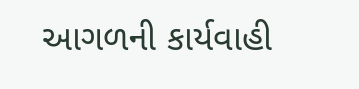આગળની કાર્યવાહી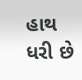હાથ ધરી છે